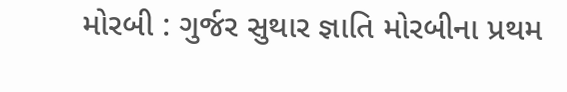મોરબી : ગુર્જર સુથાર જ્ઞાતિ મોરબીના પ્રથમ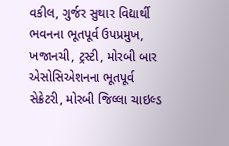વકીલ, ગુર્જર સુથાર વિદ્યાર્થી ભવનના ભૂતપૂર્વ ઉપપ્રમુખ, ખજાનચી, ટ્રસ્ટી, મોરબી બાર એસોસિએશનના ભૂતપૂર્વ સેક્રેટરી, મોરબી જિલ્લા ચાઇલ્ડ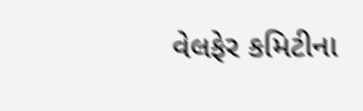વેલફેર કમિટીના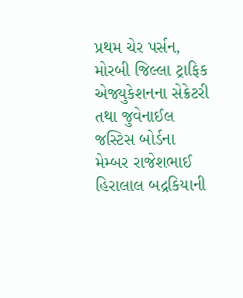પ્રથમ ચેર પર્સન, મોરબી જિલ્લા ટ્રાફિક એજ્યુકેશનના સેક્રેટરી તથા જુવેનાઈલ જસ્ટિસ બોર્ડના મેમ્બર રાજેશભાઈ હિરાલાલ બદ્રકિયાની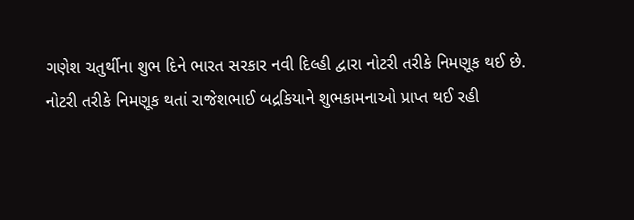ગણેશ ચતુર્થીના શુભ દિને ભારત સરકાર નવી દિલ્હી દ્વારા નોટરી તરીકે નિમણૂક થઈ છે.
નોટરી તરીકે નિમણૂક થતાં રાજેશભાઈ બદ્રકિયાને શુભકામનાઓ પ્રાપ્ત થઈ રહી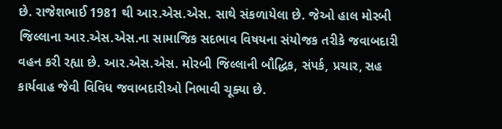છે. રાજેશભાઈ 1981 થી આર.એસ.એસ. સાથે સંકળાયેલા છે. જેઓ હાલ મોરબી જિલ્લાના આર.એસ.એસ.ના સામાજિક સદભાવ વિષયના સંયોજક તરીકે જવાબદારી વહન કરી રહ્યા છે. આર.એસ.એસ. મોરબી જિલ્લાની બૌદ્ધિક, સંપર્ક, પ્રચાર, સહ કાર્યવાહ જેવી વિવિધ જવાબદારીઓ નિભાવી ચૂક્યા છે.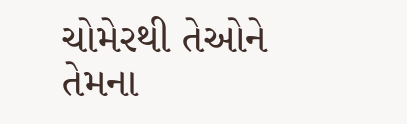ચોમેરથી તેઓને તેમના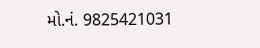મો.નં. 9825421031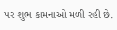પર શુભ કામનાઓ મળી રહી છે.